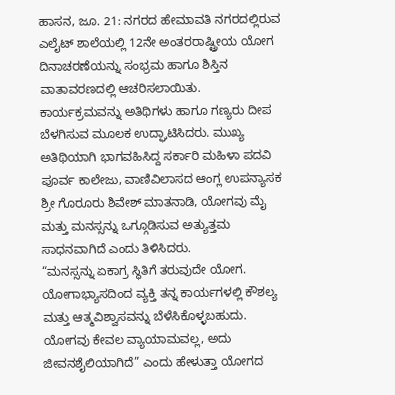ಹಾಸನ, ಜೂ. 21: ನಗರದ ಹೇಮಾವತಿ ನಗರದಲ್ಲಿರುವ ಎಲೈಟ್ ಶಾಲೆಯಲ್ಲಿ 12ನೇ ಅಂತರರಾಷ್ಟ್ರೀಯ ಯೋಗ ದಿನಾಚರಣೆಯನ್ನು ಸಂಭ್ರಮ ಹಾಗೂ ಶಿಸ್ತಿನ ವಾತಾವರಣದಲ್ಲಿ ಆಚರಿಸಲಾಯಿತು.
ಕಾರ್ಯಕ್ರಮವನ್ನು ಅತಿಥಿಗಳು ಹಾಗೂ ಗಣ್ಯರು ದೀಪ ಬೆಳಗಿಸುವ ಮೂಲಕ ಉದ್ಘಾಟಿಸಿದರು. ಮುಖ್ಯ ಅತಿಥಿಯಾಗಿ ಭಾಗವಹಿಸಿದ್ದ ಸರ್ಕಾರಿ ಮಹಿಳಾ ಪದವಿ ಪೂರ್ವ ಕಾಲೇಜು, ವಾಣಿವಿಲಾಸದ ಆಂಗ್ಲ ಉಪನ್ಯಾಸಕ ಶ್ರೀ ಗೊರೂರು ಶಿವೇಶ್ ಮಾತನಾಡಿ, ಯೋಗವು ಮೈ ಮತ್ತು ಮನಸ್ಸನ್ನು ಒಗ್ಗೂಡಿಸುವ ಅತ್ಯುತ್ತಮ ಸಾಧನವಾಗಿದೆ ಎಂದು ತಿಳಿಸಿದರು.
“ಮನಸ್ಸನ್ನು ಏಕಾಗ್ರ ಸ್ಥಿತಿಗೆ ತರುವುದೇ ಯೋಗ. ಯೋಗಾಭ್ಯಾಸದಿಂದ ವ್ಯಕ್ತಿ ತನ್ನ ಕಾರ್ಯಗಳಲ್ಲಿ ಕೌಶಲ್ಯ ಮತ್ತು ಆತ್ಮವಿಶ್ವಾಸವನ್ನು ಬೆಳೆಸಿಕೊಳ್ಳಬಹುದು. ಯೋಗವು ಕೇವಲ ವ್ಯಾಯಾಮವಲ್ಲ, ಅದು ಜೀವನಶೈಲಿಯಾಗಿದೆ” ಎಂದು ಹೇಳುತ್ತಾ ಯೋಗದ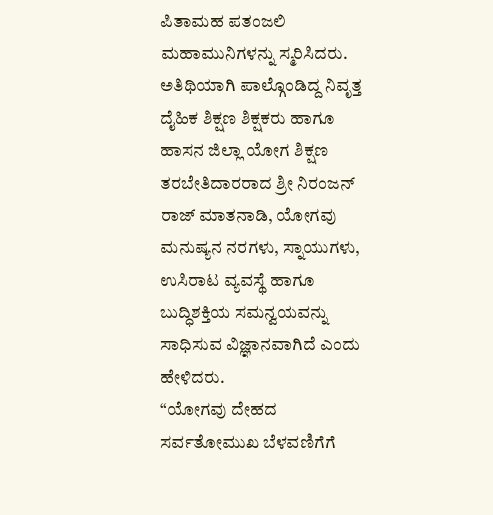ಪಿತಾಮಹ ಪತಂಜಲಿ ಮಹಾಮುನಿಗಳನ್ನು ಸ್ಮರಿಸಿದರು.
ಅತಿಥಿಯಾಗಿ ಪಾಲ್ಗೊಂಡಿದ್ದ ನಿವೃತ್ತ ದೈಹಿಕ ಶಿಕ್ಷಣ ಶಿಕ್ಷಕರು ಹಾಗೂ ಹಾಸನ ಜಿಲ್ಲಾ ಯೋಗ ಶಿಕ್ಷಣ ತರಬೇತಿದಾರರಾದ ಶ್ರೀ ನಿರಂಜನ್ ರಾಜ್ ಮಾತನಾಡಿ, ಯೋಗವು ಮನುಷ್ಯನ ನರಗಳು, ಸ್ನಾಯುಗಳು, ಉಸಿರಾಟ ವ್ಯವಸ್ಥೆ ಹಾಗೂ ಬುದ್ಧಿಶಕ್ತಿಯ ಸಮನ್ವಯವನ್ನು ಸಾಧಿಸುವ ವಿಜ್ಞಾನವಾಗಿದೆ ಎಂದು ಹೇಳಿದರು.
“ಯೋಗವು ದೇಹದ ಸರ್ವತೋಮುಖ ಬೆಳವಣಿಗೆಗೆ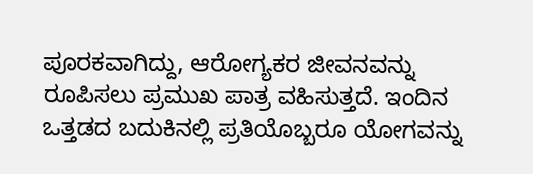ಪೂರಕವಾಗಿದ್ದು, ಆರೋಗ್ಯಕರ ಜೀವನವನ್ನು ರೂಪಿಸಲು ಪ್ರಮುಖ ಪಾತ್ರ ವಹಿಸುತ್ತದೆ. ಇಂದಿನ ಒತ್ತಡದ ಬದುಕಿನಲ್ಲಿ ಪ್ರತಿಯೊಬ್ಬರೂ ಯೋಗವನ್ನು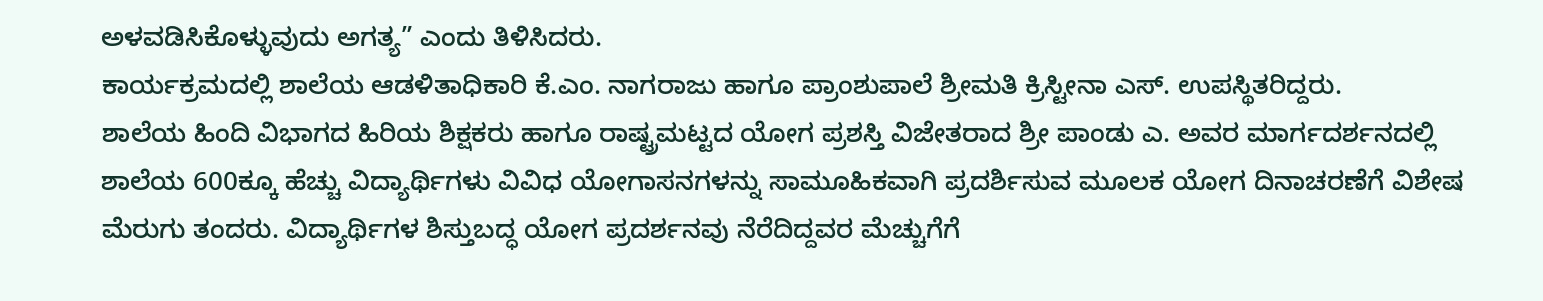ಅಳವಡಿಸಿಕೊಳ್ಳುವುದು ಅಗತ್ಯ” ಎಂದು ತಿಳಿಸಿದರು.
ಕಾರ್ಯಕ್ರಮದಲ್ಲಿ ಶಾಲೆಯ ಆಡಳಿತಾಧಿಕಾರಿ ಕೆ.ಎಂ. ನಾಗರಾಜು ಹಾಗೂ ಪ್ರಾಂಶುಪಾಲೆ ಶ್ರೀಮತಿ ಕ್ರಿಸ್ಟೀನಾ ಎಸ್. ಉಪಸ್ಥಿತರಿದ್ದರು.
ಶಾಲೆಯ ಹಿಂದಿ ವಿಭಾಗದ ಹಿರಿಯ ಶಿಕ್ಷಕರು ಹಾಗೂ ರಾಷ್ಟ್ರಮಟ್ಟದ ಯೋಗ ಪ್ರಶಸ್ತಿ ವಿಜೇತರಾದ ಶ್ರೀ ಪಾಂಡು ಎ. ಅವರ ಮಾರ್ಗದರ್ಶನದಲ್ಲಿ ಶಾಲೆಯ 600ಕ್ಕೂ ಹೆಚ್ಚು ವಿದ್ಯಾರ್ಥಿಗಳು ವಿವಿಧ ಯೋಗಾಸನಗಳನ್ನು ಸಾಮೂಹಿಕವಾಗಿ ಪ್ರದರ್ಶಿಸುವ ಮೂಲಕ ಯೋಗ ದಿನಾಚರಣೆಗೆ ವಿಶೇಷ ಮೆರುಗು ತಂದರು. ವಿದ್ಯಾರ್ಥಿಗಳ ಶಿಸ್ತುಬದ್ಧ ಯೋಗ ಪ್ರದರ್ಶನವು ನೆರೆದಿದ್ದವರ ಮೆಚ್ಚುಗೆಗೆ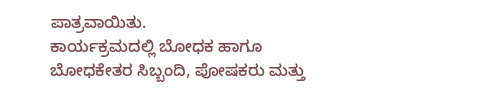ಪಾತ್ರವಾಯಿತು.
ಕಾರ್ಯಕ್ರಮದಲ್ಲಿ ಬೋಧಕ ಹಾಗೂ ಬೋಧಕೇತರ ಸಿಬ್ಬಂದಿ, ಪೋಷಕರು ಮತ್ತು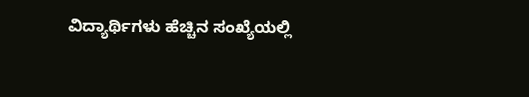ವಿದ್ಯಾರ್ಥಿಗಳು ಹೆಚ್ಚಿನ ಸಂಖ್ಯೆಯಲ್ಲಿ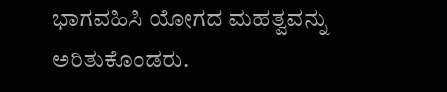ಭಾಗವಹಿಸಿ ಯೋಗದ ಮಹತ್ವವನ್ನು ಅರಿತುಕೊಂಡರು.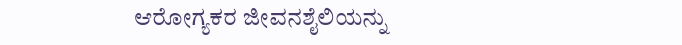ಆರೋಗ್ಯಕರ ಜೀವನಶೈಲಿಯನ್ನು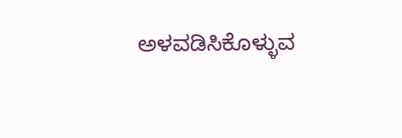ಅಳವಡಿಸಿಕೊಳ್ಳುವ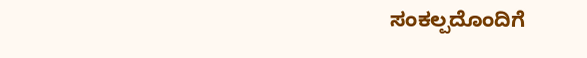ಸಂಕಲ್ಪದೊಂದಿಗೆ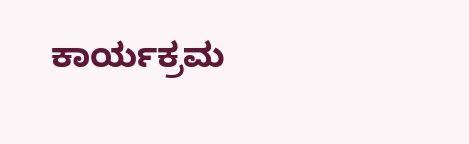ಕಾರ್ಯಕ್ರಮ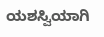ಯಶಸ್ವಿಯಾಗಿ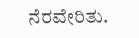ನೆರವೇರಿತು.